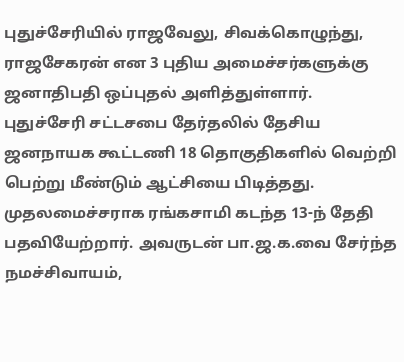புதுச்சேரியில் ராஜவேலு, சிவக்கொழுந்து, ராஜசேகரன் என 3 புதிய அமைச்சர்களுக்கு ஜனாதிபதி ஒப்புதல் அளித்துள்ளார்.
புதுச்சேரி சட்டசபை தேர்தலில் தேசிய ஜனநாயக கூட்டணி 18 தொகுதிகளில் வெற்றி பெற்று மீண்டும் ஆட்சியை பிடித்தது. முதலமைச்சராக ரங்கசாமி கடந்த 13-ந் தேதி பதவியேற்றார். அவருடன் பா.ஜ.க.வை சேர்ந்த நமச்சிவாயம்,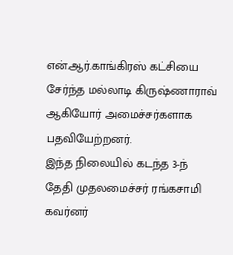என்.ஆர்.காங்கிரஸ் கட்சியை சேர்ந்த மல்லாடி கிருஷ்ணாராவ் ஆகியோர் அமைச்சர்களாக பதவியேற்றனர்.
இந்த நிலையில் கடந்த 3-ந் தேதி முதலமைச்சர் ரங்கசாமி கவர்னர்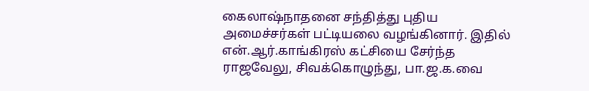கைலாஷ்நாதனை சந்தித்து புதிய அமைச்சர்கள் பட்டியலை வழங்கினார். இதில் என்.ஆர்.காங்கிரஸ் கட்சியை சேர்ந்த ராஜவேலு, சிவக்கொழுந்து, பா.ஜ.க.வை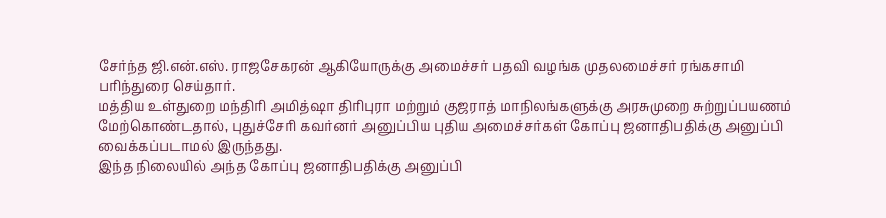சேர்ந்த ஜி.என்.எஸ். ராஜசேகரன் ஆகியோருக்கு அமைச்சர் பதவி வழங்க முதலமைச்சர் ரங்கசாமி பரிந்துரை செய்தார்.
மத்திய உள்துறை மந்திரி அமித்ஷா திரிபுரா மற்றும் குஜராத் மாநிலங்களுக்கு அரசுமுறை சுற்றுப்பயணம் மேற்கொண்டதால், புதுச்சேரி கவர்னர் அனுப்பிய புதிய அமைச்சர்கள் கோப்பு ஜனாதிபதிக்கு அனுப்பி வைக்கப்படாமல் இருந்தது.
இந்த நிலையில் அந்த கோப்பு ஜனாதிபதிக்கு அனுப்பி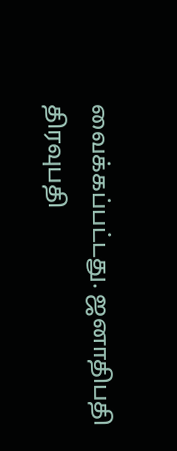வைக்கப்பட்டது. ஜனாதிபதி திரவுபதி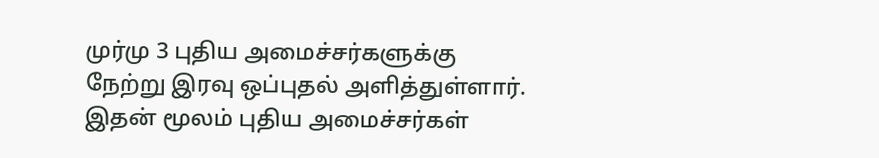முர்மு 3 புதிய அமைச்சர்களுக்கு நேற்று இரவு ஒப்புதல் அளித்துள்ளார். இதன் மூலம் புதிய அமைச்சர்கள்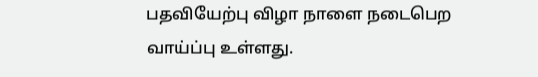பதவியேற்பு விழா நாளை நடைபெற வாய்ப்பு உள்ளது.